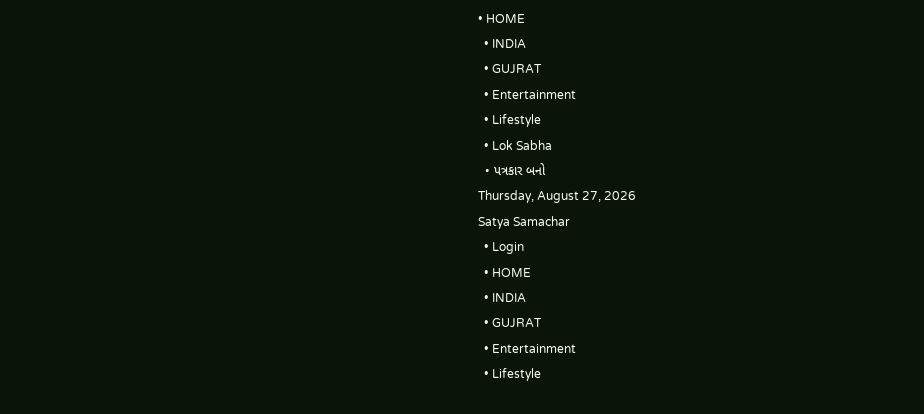• HOME
  • INDIA
  • GUJRAT
  • Entertainment
  • Lifestyle
  • Lok Sabha
  • પત્રકાર બનો
Thursday, August 27, 2026
Satya Samachar
  • Login
  • HOME
  • INDIA
  • GUJRAT
  • Entertainment
  • Lifestyle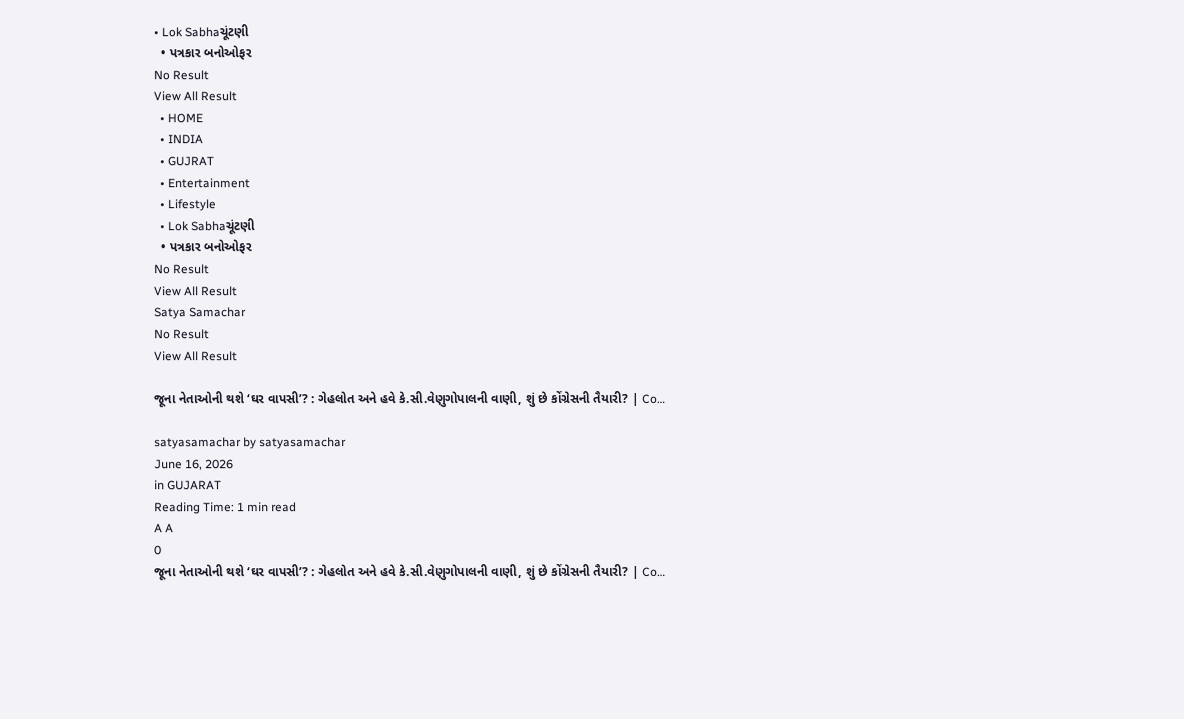• Lok Sabhaચૂંટણી
  • પત્રકાર બનોઓફર
No Result
View All Result
  • HOME
  • INDIA
  • GUJRAT
  • Entertainment
  • Lifestyle
  • Lok Sabhaચૂંટણી
  • પત્રકાર બનોઓફર
No Result
View All Result
Satya Samachar
No Result
View All Result

જૂના નેતાઓની થશે ‘ઘર વાપસી’? : ગેહલોત અને હવે કે.સી.વેણુગોપાલની વાણી, શું છે કોંગ્રેસની તૈયારી? | Co…

satyasamachar by satyasamachar
June 16, 2026
in GUJARAT
Reading Time: 1 min read
A A
0
જૂના નેતાઓની થશે ‘ઘર વાપસી’? : ગેહલોત અને હવે કે.સી.વેણુગોપાલની વાણી, શું છે કોંગ્રેસની તૈયારી? | Co…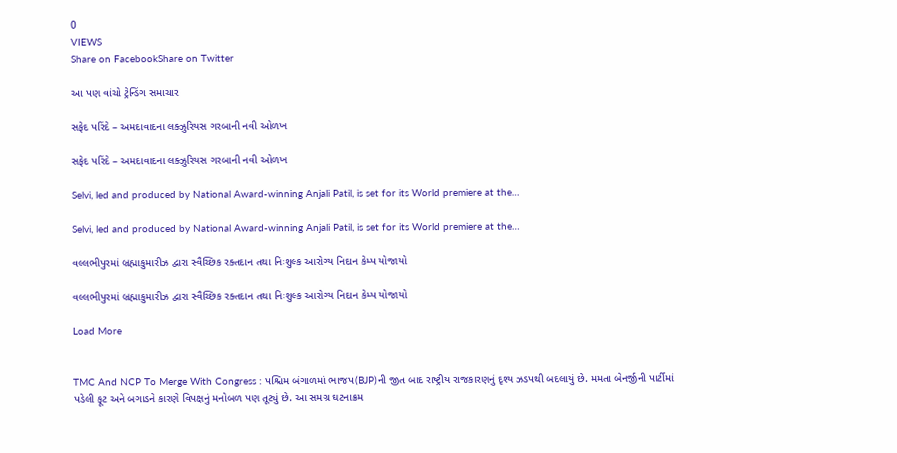0
VIEWS
Share on FacebookShare on Twitter

આ પણ વાંચો ટ્રેન્ડિંગ સમાચાર

સફેદ પરિંદે – અમદાવાદના લક્ઝુરિયસ ગરબાની નવી ઓળખ

સફેદ પરિંદે – અમદાવાદના લક્ઝુરિયસ ગરબાની નવી ઓળખ

Selvi, led and produced by National Award-winning Anjali Patil, is set for its World premiere at the…

Selvi, led and produced by National Award-winning Anjali Patil, is set for its World premiere at the…

વલ્લભીપુરમાં બ્રહ્માકુમારીઝ દ્વારા સ્વૈચ્છિક રક્તદાન તથા નિઃશુલ્ક આરોગ્ય નિદાન કેમ્પ યોજાયો

વલ્લભીપુરમાં બ્રહ્માકુમારીઝ દ્વારા સ્વૈચ્છિક રક્તદાન તથા નિઃશુલ્ક આરોગ્ય નિદાન કેમ્પ યોજાયો

Load More


TMC And NCP To Merge With Congress : પશ્ચિમ બંગાળમાં ભાજપ(BJP)ની જીત બાદ રાષ્ટ્રીય રાજકારણનું દૃશ્ય ઝડપથી બદલાયું છે. મમતા બેનર્જીની પાર્ટીમાં પડેલી ફૂટ અને બગાડને કારણે વિપક્ષનું મનોબળ પણ તૂટ્યું છે. આ સમગ્ર ઘટનાક્રમ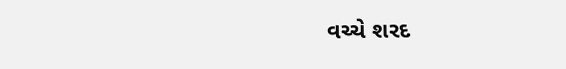વચ્ચે શરદ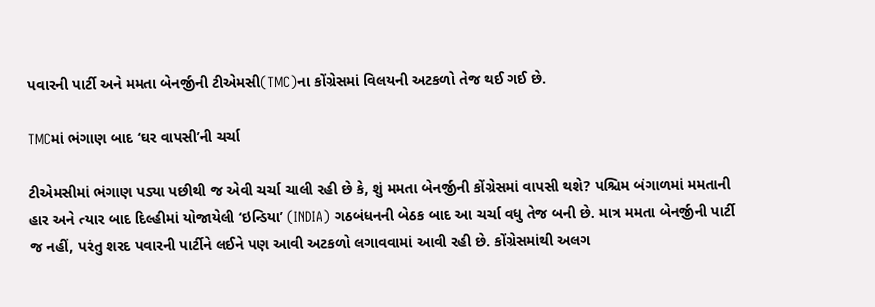પવારની પાર્ટી અને મમતા બેનર્જીની ટીએમસી(TMC)ના કોંગ્રેસમાં વિલયની અટકળો તેજ થઈ ગઈ છે.

TMCમાં ભંગાણ બાદ ‘ઘર વાપસી’ની ચર્ચા

ટીએમસીમાં ભંગાણ પડ્યા પછીથી જ એવી ચર્ચા ચાલી રહી છે કે, શું મમતા બેનર્જીની કોંગ્રેસમાં વાપસી થશે? પશ્ચિમ બંગાળમાં મમતાની હાર અને ત્યાર બાદ દિલ્હીમાં યોજાયેલી ‘ઇન્ડિયા’ (INDIA) ગઠબંધનની બેઠક બાદ આ ચર્ચા વધુ તેજ બની છે. માત્ર મમતા બેનર્જીની પાર્ટી જ નહીં, પરંતુ શરદ પવારની પાર્ટીને લઈને પણ આવી અટકળો લગાવવામાં આવી રહી છે. કોંગ્રેસમાંથી અલગ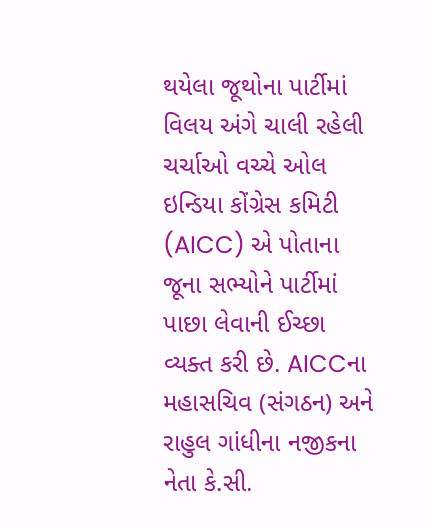થયેલા જૂથોના પાર્ટીમાં વિલય અંગે ચાલી રહેલી ચર્ચાઓ વચ્ચે ઓલ ઇન્ડિયા કોંગ્રેસ કમિટી (AICC) એ પોતાના જૂના સભ્યોને પાર્ટીમાં પાછા લેવાની ઈચ્છા વ્યક્ત કરી છે. AICCના મહાસચિવ (સંગઠન) અને રાહુલ ગાંધીના નજીકના નેતા કે.સી.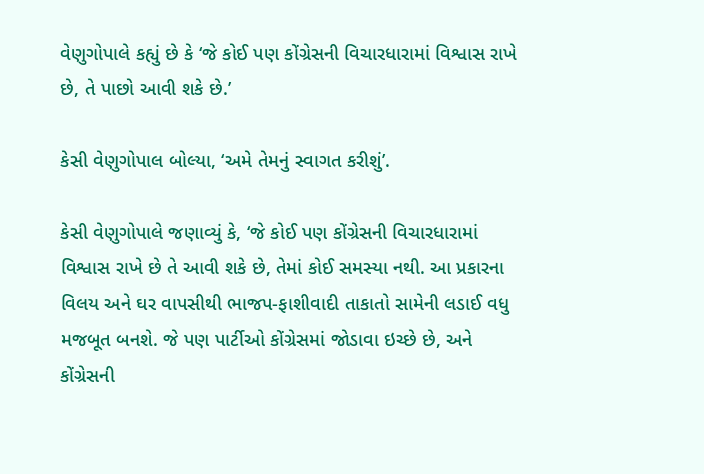વેણુગોપાલે કહ્યું છે કે ‘જે કોઈ પણ કોંગ્રેસની વિચારધારામાં વિશ્વાસ રાખે છે, તે પાછો આવી શકે છે.’

કેસી વેણુગોપાલ બોલ્યા, ‘અમે તેમનું સ્વાગત કરીશું’.

કેસી વેણુગોપાલે જણાવ્યું કે, ‘જે કોઈ પણ કોંગ્રેસની વિચારધારામાં વિશ્વાસ રાખે છે તે આવી શકે છે, તેમાં કોઈ સમસ્યા નથી. આ પ્રકારના વિલય અને ઘર વાપસીથી ભાજપ-ફાશીવાદી તાકાતો સામેની લડાઈ વધુ મજબૂત બનશે. જે પણ પાર્ટીઓ કોંગ્રેસમાં જોડાવા ઇચ્છે છે, અને કોંગ્રેસની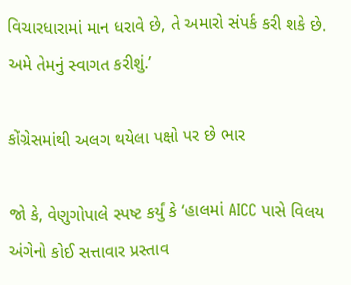વિચારધારામાં માન ધરાવે છે, તે અમારો સંપર્ક કરી શકે છે. અમે તેમનું સ્વાગત કરીશું.’

કોંગ્રેસમાંથી અલગ થયેલા પક્ષો પર છે ભાર

જો કે, વેણુગોપાલે સ્પષ્ટ કર્યું કે ‘હાલમાં AICC પાસે વિલય અંગેનો કોઈ સત્તાવાર પ્રસ્તાવ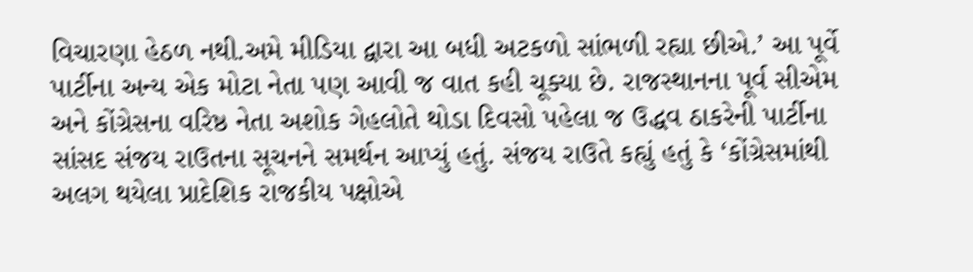વિચારણા હેઠળ નથી.અમે મીડિયા દ્વારા આ બધી અટકળો સાંભળી રહ્યા છીએ.’ આ પૂર્વે પાર્ટીના અન્ય એક મોટા નેતા પણ આવી જ વાત કહી ચૂક્યા છે. રાજસ્થાનના પૂર્વ સીએમ અને કોંગ્રેસના વરિષ્ઠ નેતા અશોક ગેહલોતે થોડા દિવસો પહેલા જ ઉદ્ધવ ઠાકરેની પાર્ટીના સાંસદ સંજય રાઉતના સૂચનને સમર્થન આપ્યું હતું. સંજય રાઉતે કહ્યું હતું કે ‘કોંગ્રેસમાંથી અલગ થયેલા પ્રાદેશિક રાજકીય પક્ષોએ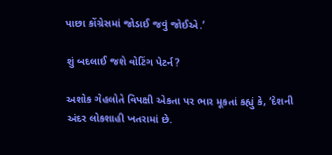પાછા કોંગ્રેસમાં જોડાઈ જવું જોઈએ.’

શું બદલાઈ જશે વોટિંગ પેટર્ન?

અશોક ગેહલોતે વિપક્ષી એકતા પર ભાર મૂકતાં કહ્યું કે, ‘દેશની અંદર લોકશાહી ખતરામાં છે.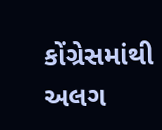કોંગ્રેસમાંથી અલગ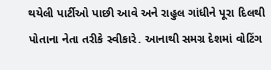થયેલી પાર્ટીઓ પાછી આવે અને રાહુલ ગાંધીને પૂરા દિલથી પોતાના નેતા તરીકે સ્વીકારે. આનાથી સમગ્ર દેશમાં વોટિંગ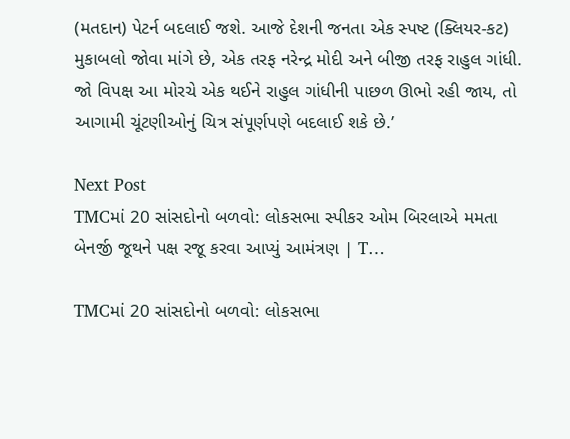(મતદાન) પેટર્ન બદલાઈ જશે. આજે દેશની જનતા એક સ્પષ્ટ (ક્લિયર-કટ) મુકાબલો જોવા માંગે છે, એક તરફ નરેન્દ્ર મોદી અને બીજી તરફ રાહુલ ગાંધી. જો વિપક્ષ આ મોરચે એક થઈને રાહુલ ગાંધીની પાછળ ઊભો રહી જાય, તો આગામી ચૂંટણીઓનું ચિત્ર સંપૂર્ણપણે બદલાઈ શકે છે.’

Next Post
TMCમાં 20 સાંસદોનો બળવો: લોકસભા સ્પીકર ઓમ બિરલાએ મમતા બેનર્જી જૂથને પક્ષ રજૂ કરવા આપ્યું આમંત્રણ | T…

TMCમાં 20 સાંસદોનો બળવો: લોકસભા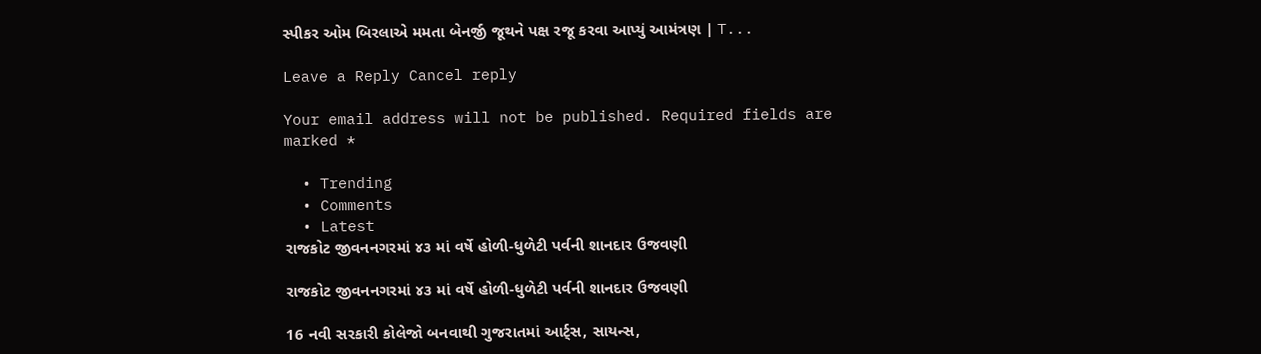સ્પીકર ઓમ બિરલાએ મમતા બેનર્જી જૂથને પક્ષ રજૂ કરવા આપ્યું આમંત્રણ | T...

Leave a Reply Cancel reply

Your email address will not be published. Required fields are marked *

  • Trending
  • Comments
  • Latest
રાજકોટ જીવનનગરમાં ૪૩ માં વર્ષે હોળી-ધુળેટી પર્વની શાનદાર ઉજવણી

રાજકોટ જીવનનગરમાં ૪૩ માં વર્ષે હોળી-ધુળેટી પર્વની શાનદાર ઉજવણી

16 નવી સરકારી કોલેજો બનવાથી ગુજરાતમાં આર્ટ્સ, સાયન્સ,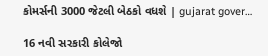કોમર્સની 3000 જેટલી બેઠકો વધશે | gujarat gover…

16 નવી સરકારી કોલેજો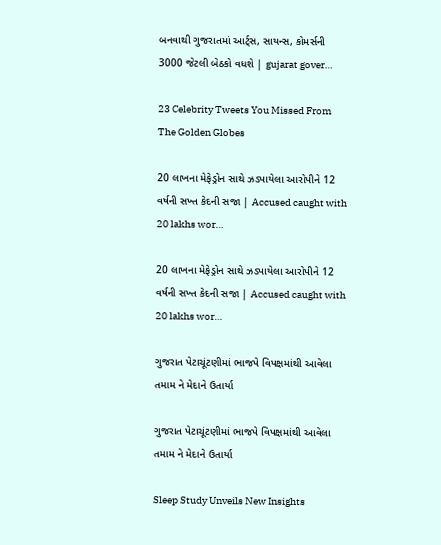બનવાથી ગુજરાતમાં આર્ટ્સ, સાયન્સ, કોમર્સની 3000 જેટલી બેઠકો વધશે | gujarat gover…

23 Celebrity Tweets You Missed From The Golden Globes

20 લાખના મેફેડ્રોન સાથે ઝડપાયેલા આરોપીને 12 વર્ષની સખ્ત કેદની સજા | Accused caught with 20 lakhs wor…

20 લાખના મેફેડ્રોન સાથે ઝડપાયેલા આરોપીને 12 વર્ષની સખ્ત કેદની સજા | Accused caught with 20 lakhs wor…

ગુજરાત પેટાચૂંટણીમાં ભાજપે વિપક્ષમાંથી આવેલા તમામ ને મેદાને ઉતાર્યા

ગુજરાત પેટાચૂંટણીમાં ભાજપે વિપક્ષમાંથી આવેલા તમામ ને મેદાને ઉતાર્યા

Sleep Study Unveils New Insights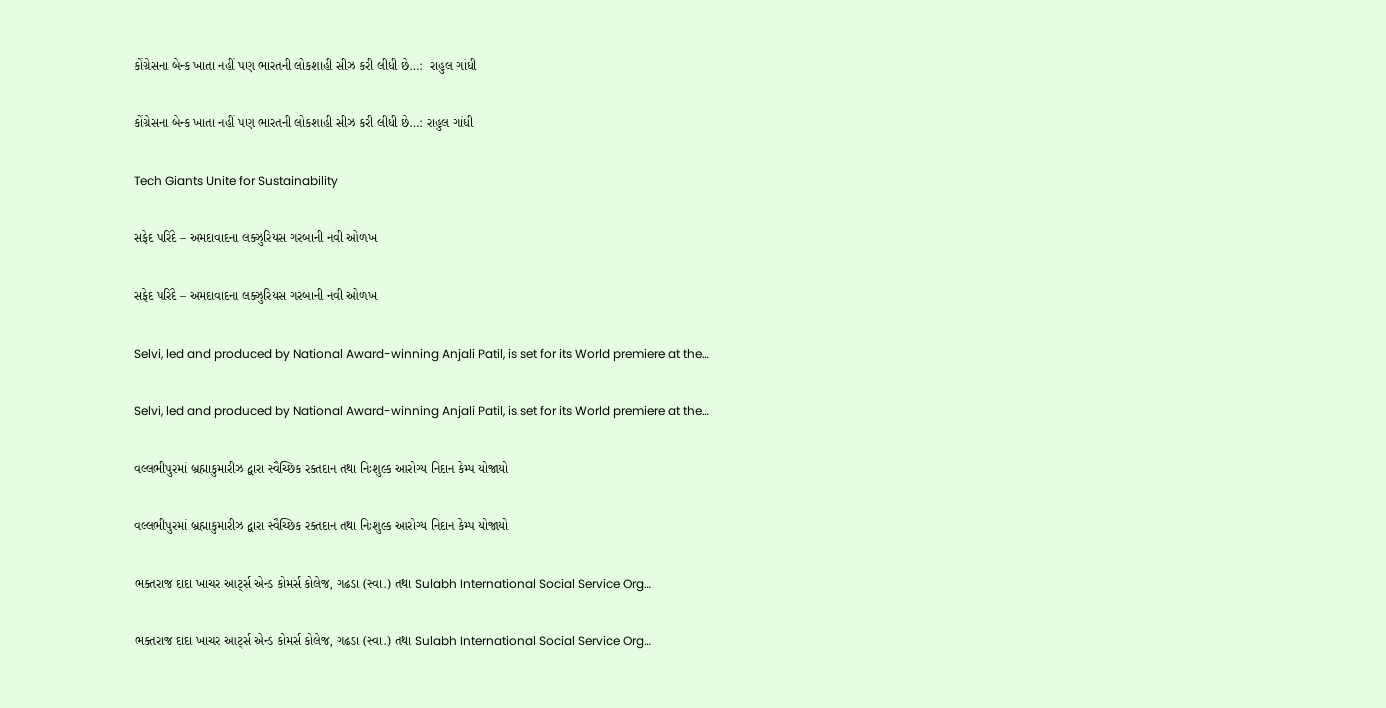કોંગ્રેસના બેન્ક ખાતા નહીં પણ ભારતની લોકશાહી સીઝ કરી લીધી છે…:  રાહુલ ગાંધી

કોંગ્રેસના બેન્ક ખાતા નહીં પણ ભારતની લોકશાહી સીઝ કરી લીધી છે…: રાહુલ ગાંધી

Tech Giants Unite for Sustainability

સફેદ પરિંદે – અમદાવાદના લક્ઝુરિયસ ગરબાની નવી ઓળખ

સફેદ પરિંદે – અમદાવાદના લક્ઝુરિયસ ગરબાની નવી ઓળખ

Selvi, led and produced by National Award-winning Anjali Patil, is set for its World premiere at the…

Selvi, led and produced by National Award-winning Anjali Patil, is set for its World premiere at the…

વલ્લભીપુરમાં બ્રહ્માકુમારીઝ દ્વારા સ્વૈચ્છિક રક્તદાન તથા નિઃશુલ્ક આરોગ્ય નિદાન કેમ્પ યોજાયો

વલ્લભીપુરમાં બ્રહ્માકુમારીઝ દ્વારા સ્વૈચ્છિક રક્તદાન તથા નિઃશુલ્ક આરોગ્ય નિદાન કેમ્પ યોજાયો

ભક્તરાજ દાદા ખાચર આર્ટ્સ એન્ડ કોમર્સ કોલેજ, ગઢડા (સ્વા.) તથા Sulabh International Social Service Org…

ભક્તરાજ દાદા ખાચર આર્ટ્સ એન્ડ કોમર્સ કોલેજ, ગઢડા (સ્વા.) તથા Sulabh International Social Service Org…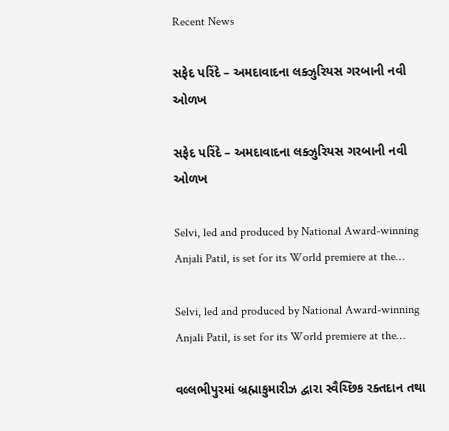Recent News

સફેદ પરિંદે – અમદાવાદના લક્ઝુરિયસ ગરબાની નવી ઓળખ

સફેદ પરિંદે – અમદાવાદના લક્ઝુરિયસ ગરબાની નવી ઓળખ

Selvi, led and produced by National Award-winning Anjali Patil, is set for its World premiere at the…

Selvi, led and produced by National Award-winning Anjali Patil, is set for its World premiere at the…

વલ્લભીપુરમાં બ્રહ્માકુમારીઝ દ્વારા સ્વૈચ્છિક રક્તદાન તથા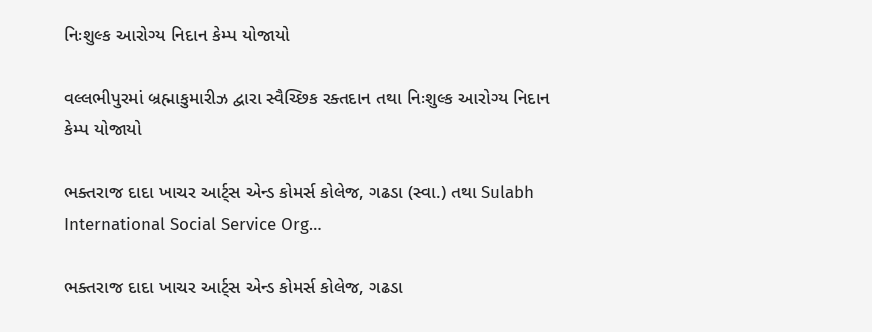નિઃશુલ્ક આરોગ્ય નિદાન કેમ્પ યોજાયો

વલ્લભીપુરમાં બ્રહ્માકુમારીઝ દ્વારા સ્વૈચ્છિક રક્તદાન તથા નિઃશુલ્ક આરોગ્ય નિદાન કેમ્પ યોજાયો

ભક્તરાજ દાદા ખાચર આર્ટ્સ એન્ડ કોમર્સ કોલેજ, ગઢડા (સ્વા.) તથા Sulabh International Social Service Org…

ભક્તરાજ દાદા ખાચર આર્ટ્સ એન્ડ કોમર્સ કોલેજ, ગઢડા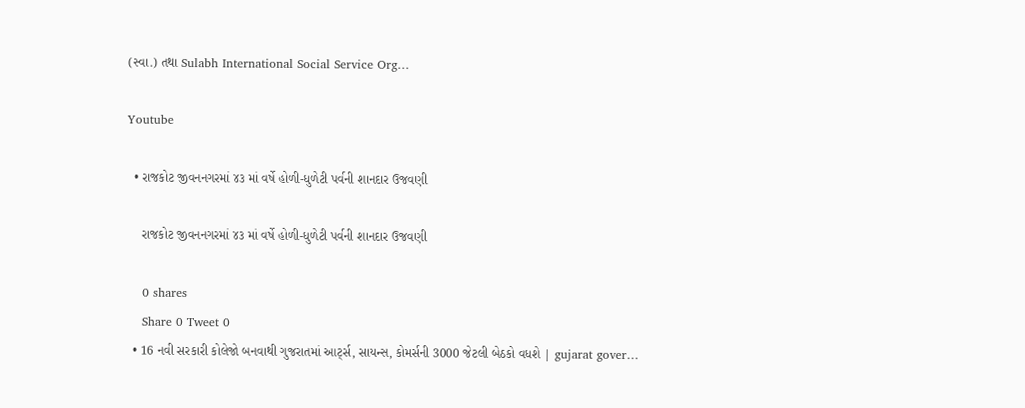(સ્વા.) તથા Sulabh International Social Service Org…

Youtube

  • રાજકોટ જીવનનગરમાં ૪૩ માં વર્ષે હોળી-ધુળેટી પર્વની શાનદાર ઉજવણી

    રાજકોટ જીવનનગરમાં ૪૩ માં વર્ષે હોળી-ધુળેટી પર્વની શાનદાર ઉજવણી

    0 shares
    Share 0 Tweet 0
  • 16 નવી સરકારી કોલેજો બનવાથી ગુજરાતમાં આર્ટ્સ, સાયન્સ, કોમર્સની 3000 જેટલી બેઠકો વધશે | gujarat gover…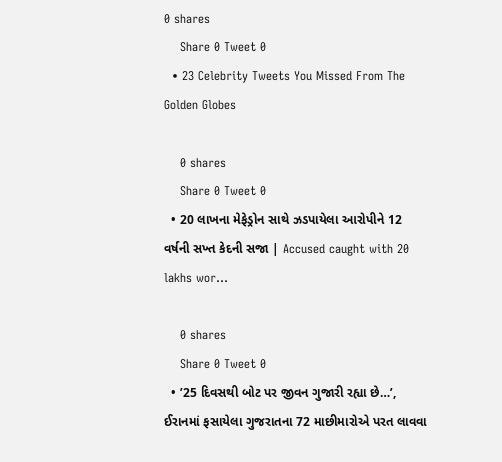0 shares
    Share 0 Tweet 0
  • 23 Celebrity Tweets You Missed From The Golden Globes

    0 shares
    Share 0 Tweet 0
  • 20 લાખના મેફેડ્રોન સાથે ઝડપાયેલા આરોપીને 12 વર્ષની સખ્ત કેદની સજા | Accused caught with 20 lakhs wor…

    0 shares
    Share 0 Tweet 0
  • ’25 દિવસથી બોટ પર જીવન ગુજારી રહ્યા છે…’, ઈરાનમાં ફસાયેલા ગુજરાતના 72 માછીમારોએ પરત લાવવા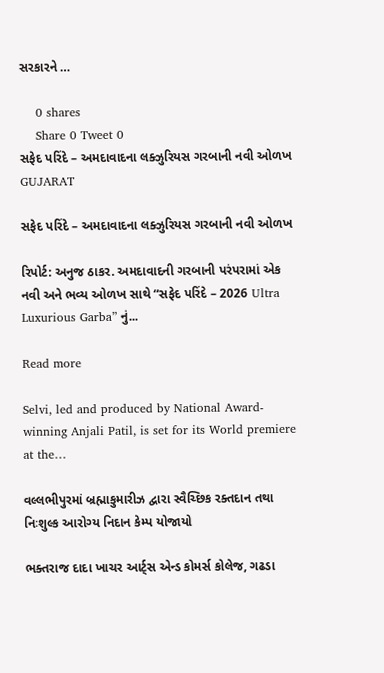સરકારને …

    0 shares
    Share 0 Tweet 0
સફેદ પરિંદે – અમદાવાદના લક્ઝુરિયસ ગરબાની નવી ઓળખ
GUJARAT

સફેદ પરિંદે – અમદાવાદના લક્ઝુરિયસ ગરબાની નવી ઓળખ

રિપોર્ટ: અનુજ ઠાકર. અમદાવાદની ગરબાની પરંપરામાં એક નવી અને ભવ્ય ઓળખ સાથે “સફેદ પરિંદે – 2026 Ultra Luxurious Garba” નું...

Read more

Selvi, led and produced by National Award-winning Anjali Patil, is set for its World premiere at the…

વલ્લભીપુરમાં બ્રહ્માકુમારીઝ દ્વારા સ્વૈચ્છિક રક્તદાન તથા નિઃશુલ્ક આરોગ્ય નિદાન કેમ્પ યોજાયો

ભક્તરાજ દાદા ખાચર આર્ટ્સ એન્ડ કોમર્સ કોલેજ, ગઢડા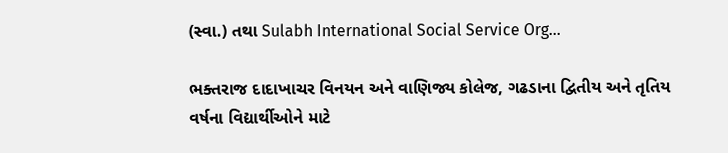(સ્વા.) તથા Sulabh International Social Service Org…

ભક્તરાજ દાદાખાચર વિનયન અને વાણિજ્ય કોલેજ, ગઢડાના દ્વિતીય અને તૃતિય વર્ષના વિદ્યાર્થીઓને માટે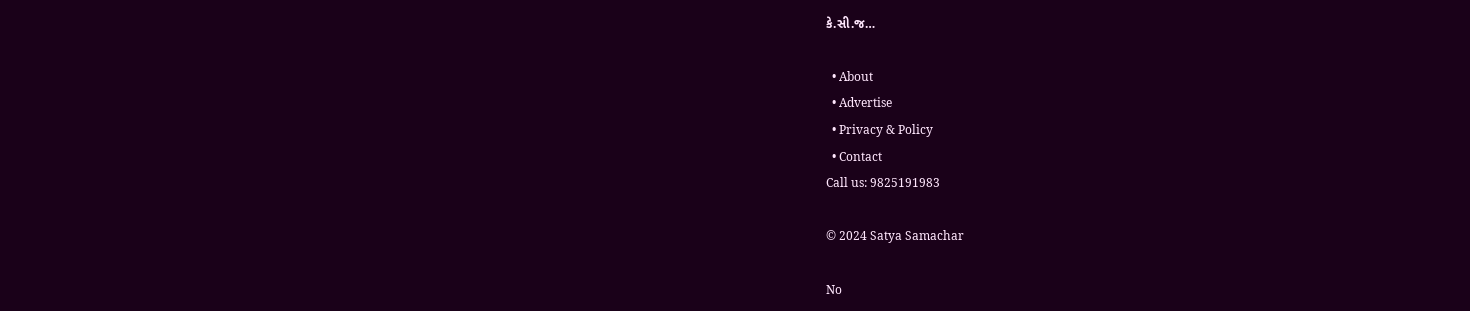કે.સી.જ…

  • About
  • Advertise
  • Privacy & Policy
  • Contact
Call us: 9825191983

© 2024 Satya Samachar

No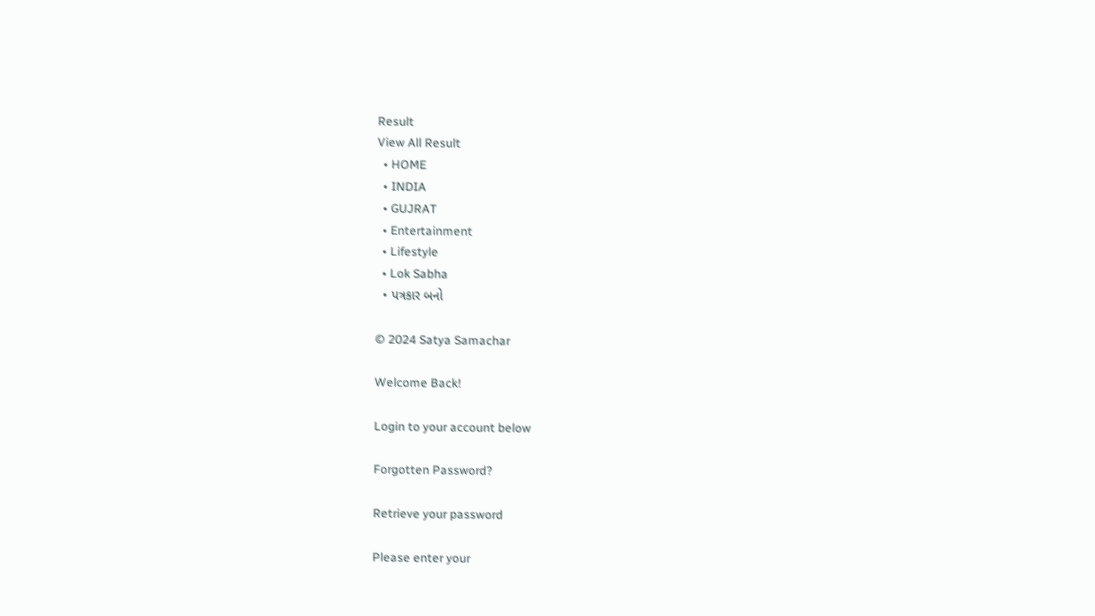Result
View All Result
  • HOME
  • INDIA
  • GUJRAT
  • Entertainment
  • Lifestyle
  • Lok Sabha
  • પત્રકાર બનો

© 2024 Satya Samachar

Welcome Back!

Login to your account below

Forgotten Password?

Retrieve your password

Please enter your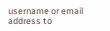username or email address to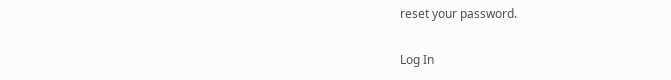reset your password.

Log In